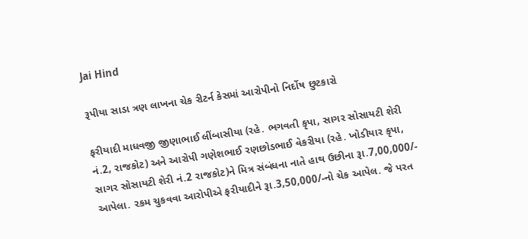Jai Hind

રૂપીયા સાડા ત્રણ લાખના ચેક રીટર્ન કેસમાં આરોપીનો નિર્દોષ છુટકારો

ફરીયાદી માધવજી જીણાભાઈ લીંબાસીયા (રહે. ભગવતી કૃપા, સાગર સોસાયટી શેરી નં.2, રાજકોટ) અને આરોપી ગણેશભાઈ રણછોડભાઈ વેકરીયા (રહે. ખોડીયાર કૃપા, સાગર સોસાયટી શેરી નં.2 રાજકોટ)ને મિત્ર સંબંધના નાતે હાથ ઉછીના રૂા.7,00,000/- આપેલા. રકમ ચુકવવા આરોપીએ ફરીયાદીને રૂા.3,50,000/-નો ચેક આપેલ. જે પરત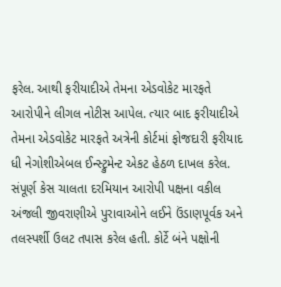ફરેલ. આથી ફરીયાદીએ તેમના એડવોકેટ મારફતે આરોપીને લીગલ નોટીસ આપેલ. ત્યાર બાદ ફરીયાદીએ તેમના એડવોકેટ મારફતે અત્રેની કોર્ટમાં ફોજદારી ફરીયાદ ધી નેગોશીએબલ ઈન્સ્ટ્રુમેન્ટ એકટ હેઠળ દાખલ કરેલ.
સંપૂર્ણ કેસ ચાલતા દરમિયાન આરોપી પક્ષના વકીલ અંજલી જીવરાણીએ પુરાવાઓને લઈને ઉંડાણપૂર્વક અને તલસ્પર્શી ઉલટ તપાસ કરેલ હતી. કોર્ટે બંને પક્ષોની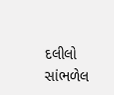દલીલો સાંભળેલ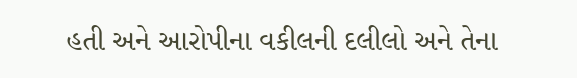હતી અને આરોપીના વકીલની દલીલો અને તેના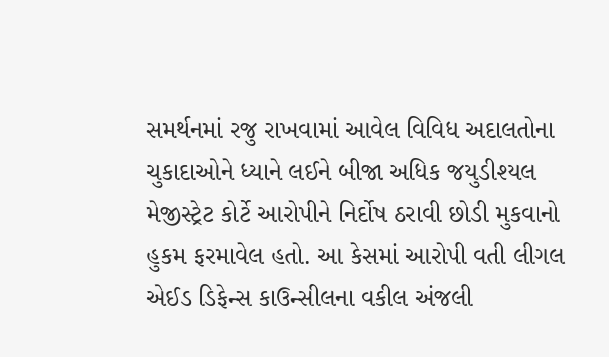સમર્થનમાં રજુ રાખવામાં આવેલ વિવિધ અદાલતોના ચુકાદાઓને ધ્યાને લઈને બીજા અધિક જયુડીશ્યલ મેજીસ્ટ્રેટ કોર્ટે આરોપીને નિર્દોષ ઠરાવી છોડી મુકવાનો હુકમ ફરમાવેલ હતો. આ કેસમાં આરોપી વતી લીગલ એઈડ ડિફેન્સ કાઉન્સીલના વકીલ અંજલી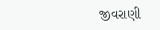જીવરાણી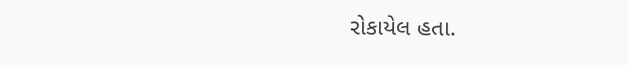રોકાયેલ હતા.